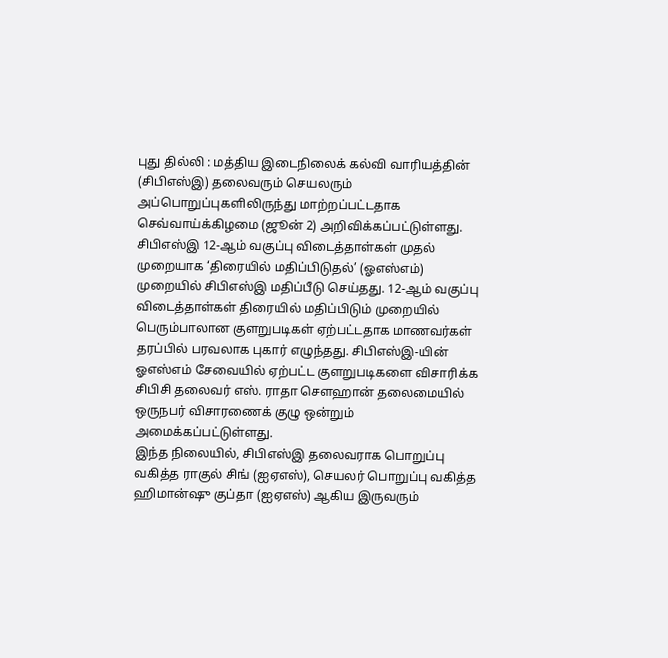புது தில்லி : மத்திய இடைநிலைக் கல்வி வாரியத்தின் (சிபிஎஸ்இ) தலைவரும் செயலரும் அப்பொறுப்புகளிலிருந்து மாற்றப்பட்டதாக செவ்வாய்க்கிழமை (ஜூன் 2) அறிவிக்கப்பட்டுள்ளது.
சிபிஎஸ்இ 12-ஆம் வகுப்பு விடைத்தாள்கள் முதல் முறையாக ‘திரையில் மதிப்பிடுதல்’ (ஓஎஸ்எம்) முறையில் சிபிஎஸ்இ மதிப்பீடு செய்தது. 12-ஆம் வகுப்பு விடைத்தாள்கள் திரையில் மதிப்பிடும் முறையில் பெரும்பாலான குளறுபடிகள் ஏற்பட்டதாக மாணவர்கள் தரப்பில் பரவலாக புகார் எழுந்தது. சிபிஎஸ்இ-யின் ஓஎஸ்எம் சேவையில் ஏற்பட்ட குளறுபடிகளை விசாரிக்க சிபிசி தலைவர் எஸ். ராதா சௌஹான் தலைமையில் ஒருநபர் விசாரணைக் குழு ஒன்றும் அமைக்கப்பட்டுள்ளது.
இந்த நிலையில், சிபிஎஸ்இ தலைவராக பொறுப்பு வகித்த ராகுல் சிங் (ஐஏஎஸ்), செயலர் பொறுப்பு வகித்த ஹிமான்ஷு குப்தா (ஐஏஎஸ்) ஆகிய இருவரும்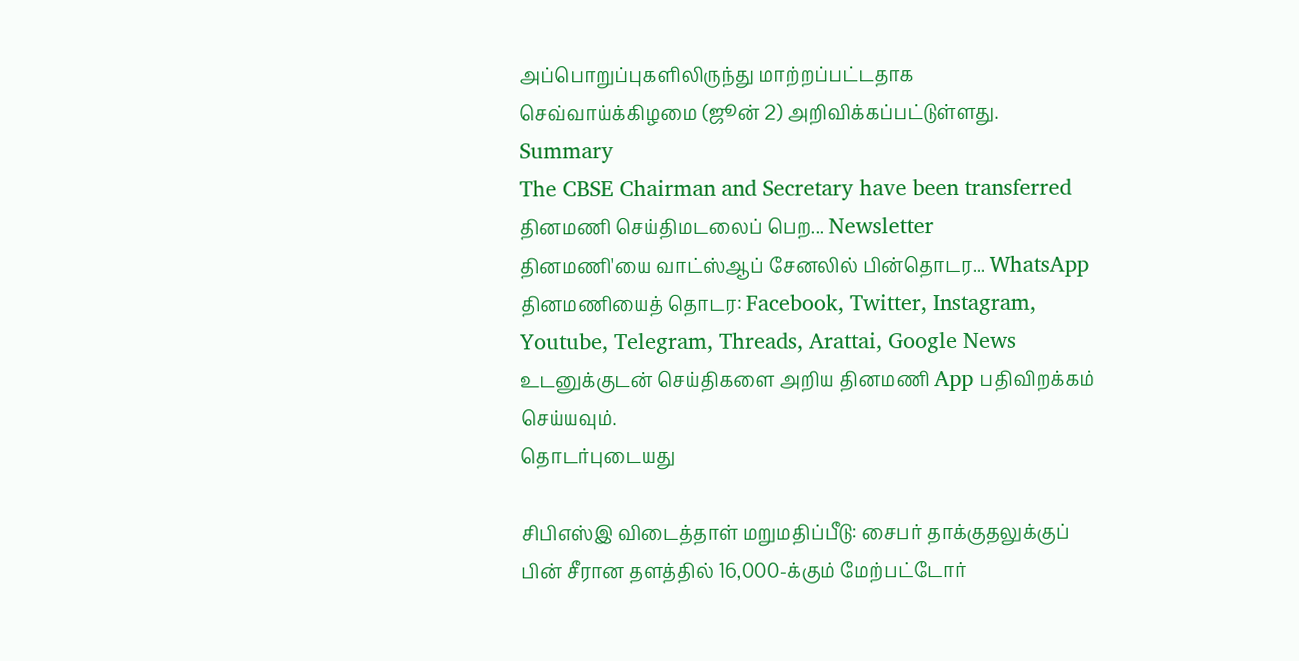அப்பொறுப்புகளிலிருந்து மாற்றப்பட்டதாக செவ்வாய்க்கிழமை (ஜூன் 2) அறிவிக்கப்பட்டுள்ளது.
Summary
The CBSE Chairman and Secretary have been transferred
தினமணி செய்திமடலைப் பெற... Newsletter
தினமணி'யை வாட்ஸ்ஆப் சேனலில் பின்தொடர... WhatsApp
தினமணியைத் தொடர: Facebook, Twitter, Instagram, Youtube, Telegram, Threads, Arattai, Google News
உடனுக்குடன் செய்திகளை அறிய தினமணி App பதிவிறக்கம் செய்யவும்.
தொடர்புடையது

சிபிஎஸ்இ விடைத்தாள் மறுமதிப்பீடு: சைபர் தாக்குதலுக்குப் பின் சீரான தளத்தில் 16,000-க்கும் மேற்பட்டோர்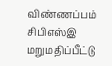விண்ணப்பம்
சிபிஎஸ்இ மறுமதிப்பீட்டு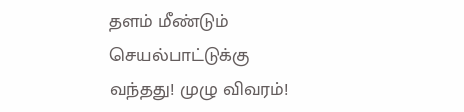தளம் மீண்டும் செயல்பாட்டுக்கு வந்தது! முழு விவரம்!